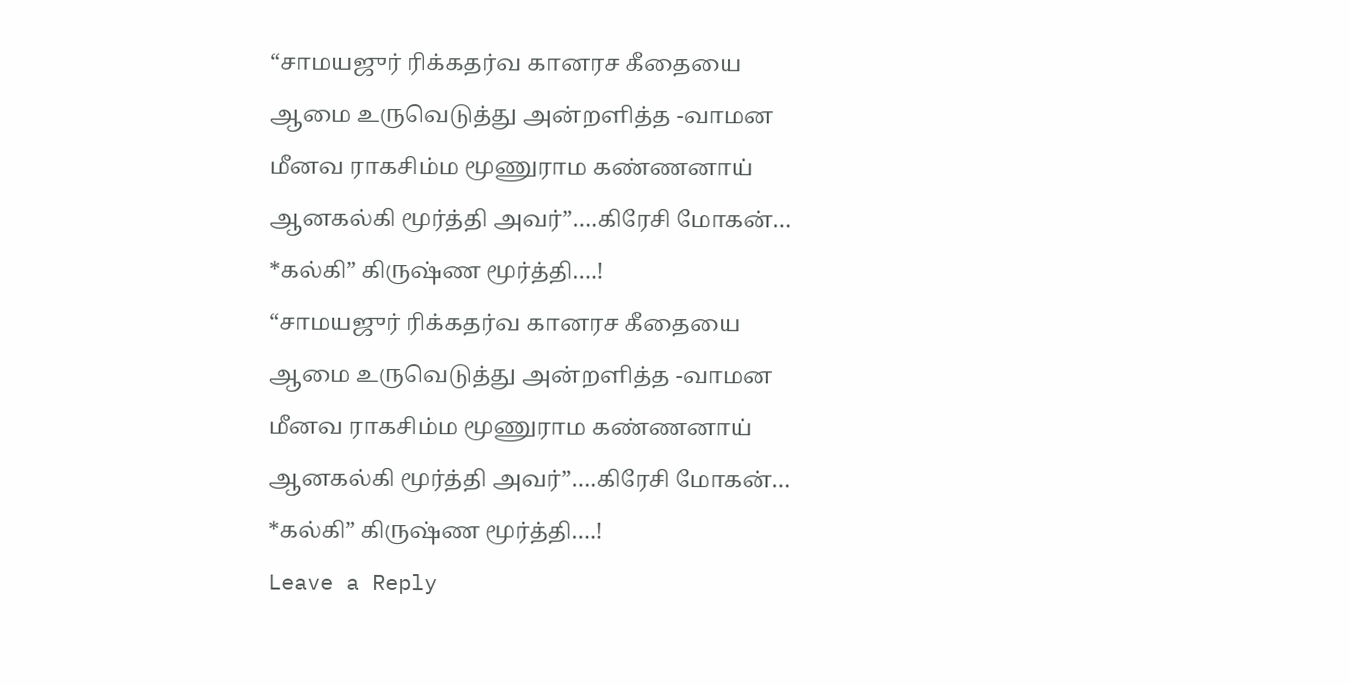“சாமயஜுர் ரிக்கதர்வ கானரச கீதையை
ஆமை உருவெடுத்து அன்றளித்த -வாமன
மீனவ ராகசிம்ம மூணுராம கண்ணனாய்
ஆனகல்கி மூர்த்தி அவர்”….கிரேசி மோகன்…
*கல்கி” கிருஷ்ண மூர்த்தி….!
“சாமயஜுர் ரிக்கதர்வ கானரச கீதையை
ஆமை உருவெடுத்து அன்றளித்த -வாமன
மீனவ ராகசிம்ம மூணுராம கண்ணனாய்
ஆனகல்கி மூர்த்தி அவர்”….கிரேசி மோகன்…
*கல்கி” கிருஷ்ண மூர்த்தி….!
Leave a Reply